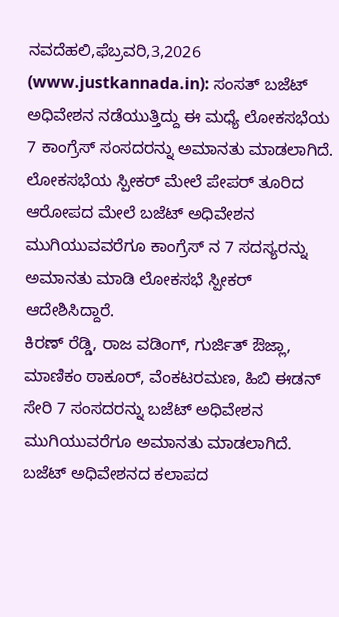ನವದೆಹಲಿ,ಫೆಬ್ರವರಿ,3,2026 (www.justkannada.in): ಸಂಸತ್ ಬಜೆಟ್ ಅಧಿವೇಶನ ನಡೆಯುತ್ತಿದ್ದು ಈ ಮಧ್ಯೆ ಲೋಕಸಭೆಯ 7 ಕಾಂಗ್ರೆಸ್ ಸಂಸದರನ್ನು ಅಮಾನತು ಮಾಡಲಾಗಿದೆ.
ಲೋಕಸಭೆಯ ಸ್ಪೀಕರ್ ಮೇಲೆ ಪೇಪರ್ ತೂರಿದ ಆರೋಪದ ಮೇಲೆ ಬಜೆಟ್ ಅಧಿವೇಶನ ಮುಗಿಯುವವರೆಗೂ ಕಾಂಗ್ರೆಸ್ ನ 7 ಸದಸ್ಯರನ್ನು ಅಮಾನತು ಮಾಡಿ ಲೋಕಸಭೆ ಸ್ಪೀಕರ್ ಆದೇಶಿಸಿದ್ದಾರೆ.
ಕಿರಣ್ ರೆಡ್ಡಿ, ರಾಜ ವಡಿಂಗ್, ಗುರ್ಜಿತ್ ಔಜ್ಲಾ, ಮಾಣಿಕಂ ಠಾಕೂರ್, ವೆಂಕಟರಮಣ, ಹಿಬಿ ಈಡನ್ ಸೇರಿ 7 ಸಂಸದರನ್ನು ಬಜೆಟ್ ಅಧಿವೇಶನ ಮುಗಿಯುವರೆಗೂ ಅಮಾನತು ಮಾಡಲಾಗಿದೆ.
ಬಜೆಟ್ ಅಧಿವೇಶನದ ಕಲಾಪದ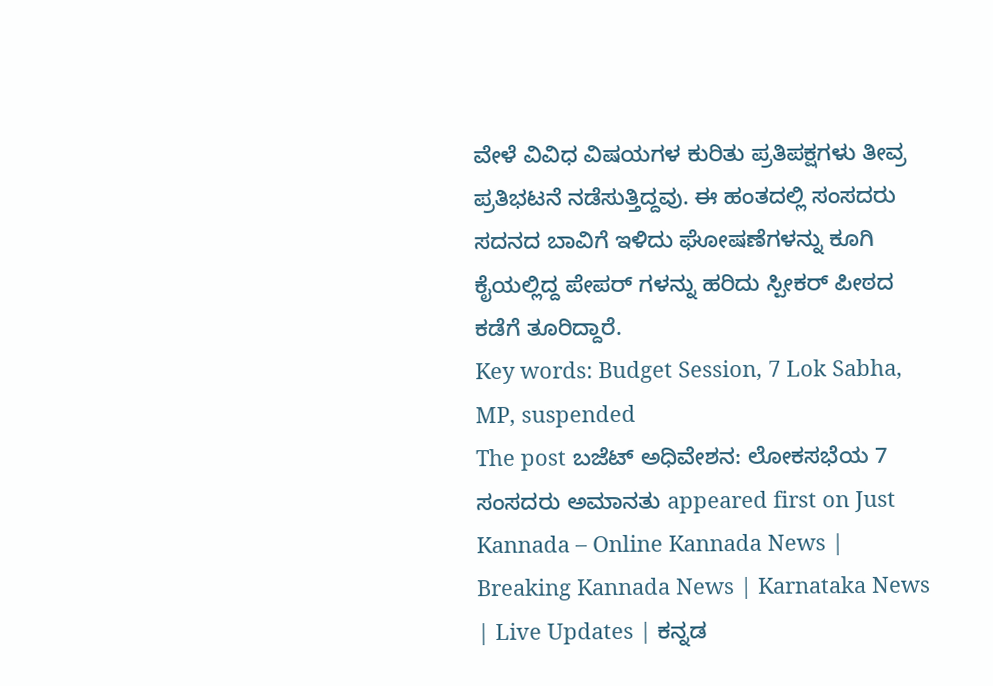ವೇಳೆ ವಿವಿಧ ವಿಷಯಗಳ ಕುರಿತು ಪ್ರತಿಪಕ್ಷಗಳು ತೀವ್ರ ಪ್ರತಿಭಟನೆ ನಡೆಸುತ್ತಿದ್ದವು. ಈ ಹಂತದಲ್ಲಿ ಸಂಸದರು ಸದನದ ಬಾವಿಗೆ ಇಳಿದು ಘೋಷಣೆಗಳನ್ನು ಕೂಗಿ ಕೈಯಲ್ಲಿದ್ದ ಪೇಪರ್ ಗಳನ್ನು ಹರಿದು ಸ್ಪೀಕರ್ ಪೀಠದ ಕಡೆಗೆ ತೂರಿದ್ದಾರೆ.
Key words: Budget Session, 7 Lok Sabha, MP, suspended
The post ಬಜೆಟ್ ಅಧಿವೇಶನ: ಲೋಕಸಭೆಯ 7 ಸಂಸದರು ಅಮಾನತು appeared first on Just Kannada – Online Kannada News | Breaking Kannada News | Karnataka News | Live Updates | ಕನ್ನಡ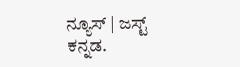ನ್ಯೂಸ್ | ಜಸ್ಟ್ ಕನ್ನಡ.